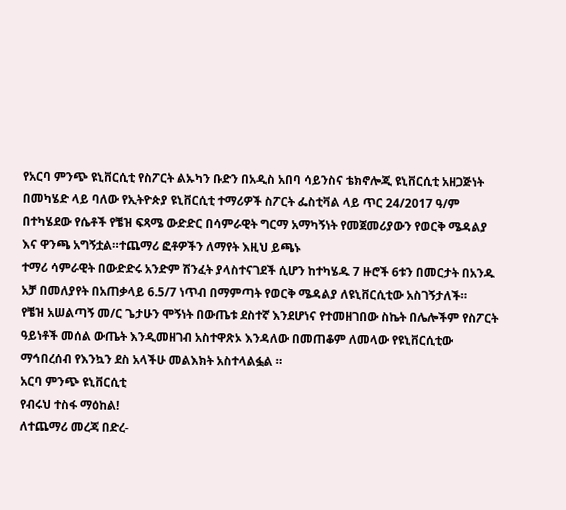የአርባ ምንጭ ዩኒቨርሲቲ የስፖርት ልኡካን ቡድን በአዲስ አበባ ሳይንስና ቴክኖሎጂ ዩኒቨርሲቲ አዘጋጅነት በመካሄድ ላይ ባለው የኢትዮጵያ ዩኒቨርሲቲ ተማሪዎች ስፖርት ፌስቲቫል ላይ ጥር 24/2017 ዓ/ም በተካሄደው የሴቶች የቼዝ ፍጻሜ ውድድር በሳምራዊት ግርማ አማካኝነት የመጀመሪያውን የወርቅ ሜዳልያ እና ዋንጫ አግኝቷል።ተጨማሪ ፎቶዎችን ለማየት እዚህ ይጫኑ
ተማሪ ሳምራዊት በውድድሩ አንድም ሽንፈት ያላስተናገደች ሲሆን ከተካሄዱ 7 ዙሮች 6ቱን በመርታት በአንዱ አቻ በመለያየት በአጠቃላይ 6.5/7 ነጥብ በማምጣት የወርቅ ሜዳልያ ለዩኒቨርሲቲው አስገኝታለች።
የቼዝ አሠልጣኝ መ/ር ጌታሁን ሞኝነት በውጤቱ ደስተኛ እንደሆነና የተመዘገበው ስኬት በሌሎችም የስፖርት ዓይነቶች መሰል ውጤት እንዲመዘገብ አስተዋጽኦ እንዳለው በመጠቆም ለመላው የዩኒቨርሲቲው ማኅበረሰብ የእንኳን ደስ አላችሁ መልእክት አስተላልፏል ።
አርባ ምንጭ ዩኒቨርሲቲ
የብሩህ ተስፋ ማዕከል!
ለተጨማሪ መረጃ በድረ-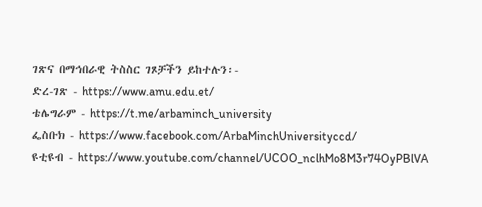ገጽና በማኅበራዊ ትስስር ገጾቻችን ይከተሉን፡-
ድረ-ገጽ - https://www.amu.edu.et/
ቴሌግራም - https://t.me/arbaminch_university
ፌስቡክ - https://www.facebook.com/ArbaMinchUniversityccd/
ዩቲዩብ - https://www.youtube.com/channel/UCOO_nclhMo8M3r74OyPBlVA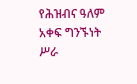የሕዝብና ዓለም አቀፍ ግንኙነት ሥራ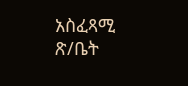አስፈጻሚ ጽ/ቤት